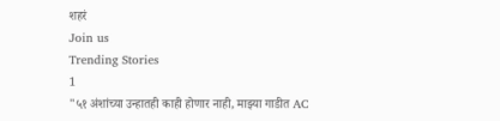शहरं
Join us
Trending Stories
1
"५१ अंशांच्या उन्हातही काही होणार नाही, माझ्या गाडीत AC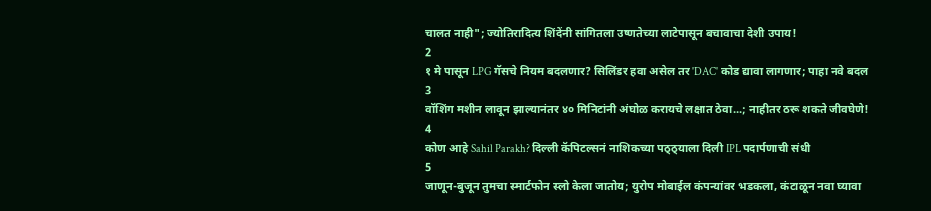चालत नाही"; ज्योतिरादित्य शिंदेंनी सांगितला उष्णतेच्या लाटेपासून बचावाचा देशी उपाय!
2
१ मे पासून LPG गॅसचे नियम बदलणार? सिलिंडर हवा असेल तर 'DAC' कोड द्यावा लागणार; पाहा नवे बदल
3
वॉशिंग मशीन लावून झाल्यानंतर ४० मिनिटांनी अंघोळ करायचे लक्षात ठेवा...; नाहीतर ठरू शकते जीवघेणे!
4
कोण आहे Sahil Parakh? दिल्ली कॅपिटल्सनं नाशिकच्या पठ्ठ्याला दिली IPL पदार्पणाची संधी
5
जाणून-बुजून तुमचा स्मार्टफोन स्लो केला जातोय; युरोप मोबाईल कंपन्यांवर भडकला, कंटाळून नवा घ्यावा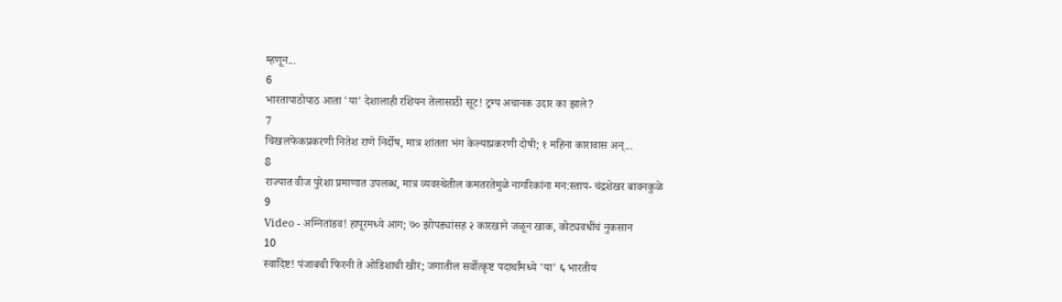म्हणून...
6
भारतापाठोपाठ आता 'या' देशालाही रशियन तेलासाठी सूट! ट्रम्प अचानक उदार का झाले?
7
चिखलफेकप्रकरणी नितेश राणे निर्दोष, मात्र शांतता भंग केल्याप्रकरणी दोषी; १ महिना कारावास अन्...
8
राज्यात वीज पुरेशा प्रमाणात उपलब्ध, मात्र व्यवस्थेतील कमतरतेमुळे नागरिकांना मन:स्ताप- चंद्रशेखर बावनकुळे
9
Video - अग्नितांडव! हापूरमध्ये आग; ७० झोपड्यांसह २ कारखाने जळून खाक, कोट्यवधींचं नुकसान
10
स्वादिष्ट! पंजाबची फिरनी ते ओडिशाची खीर; जगातील सर्वोत्कृष्ट पदार्थांमध्ये 'या' ६ भारतीय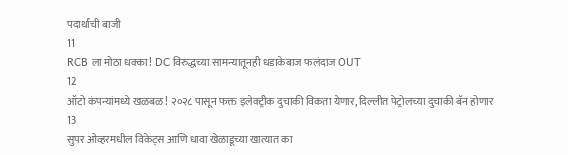पदार्थांची बाजी
11
RCB ला मोठा धक्का! DC विरुद्धच्या सामन्यातूनही धडाकेबाज फलंदाज OUT
12
ऑटो कंपन्यांमध्ये खळबळ! २०२८ पासून फक्त इलेक्ट्रीक दुचाकी विकता येणार, दिल्लीत पेट्रोलच्या दुचाकी बॅन होणार
13
सुपर ओव्हरमधील विकेट्स आणि धावा खेळाडूच्या खात्यात का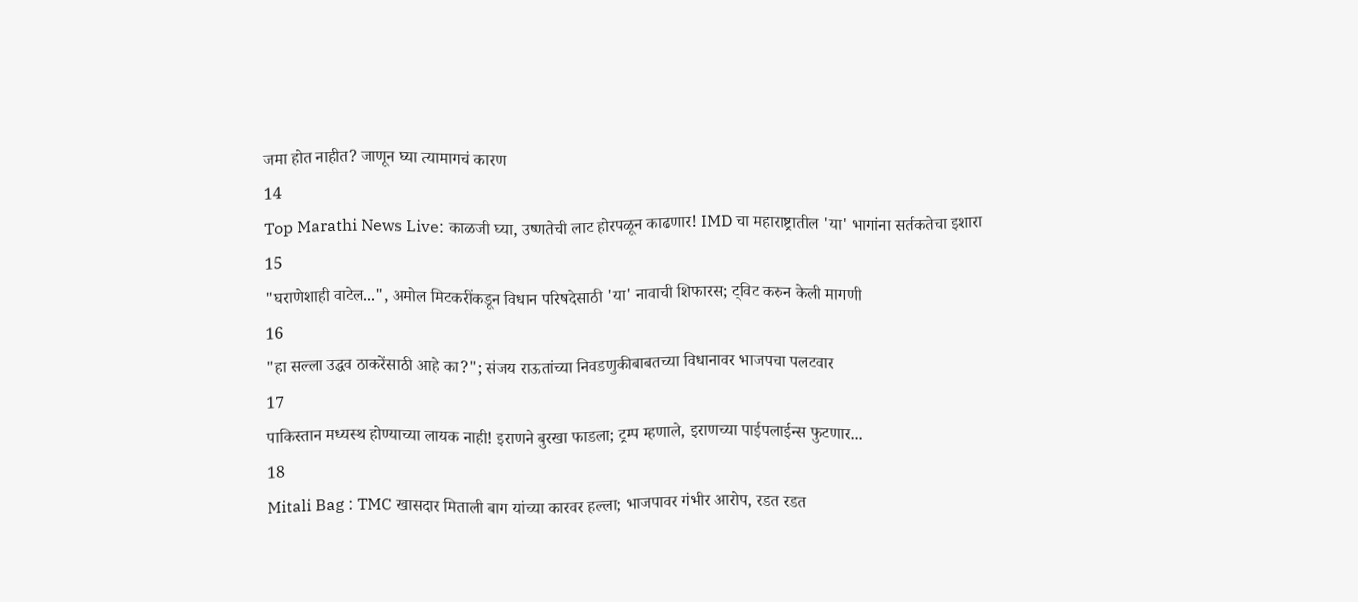जमा होत नाहीत? जाणून घ्या त्यामागचं कारण
14
Top Marathi News Live: काळजी घ्या, उष्णतेची लाट होरपळून काढणार! IMD चा महाराष्ट्रातील 'या' भागांना सर्तकतेचा इशारा
15
"घराणेशाही वाटेल...", अमोल मिटकरींकडून विधान परिषदेसाठी 'या' नावाची शिफारस; ट्विट करुन केली मागणी
16
"हा सल्ला उद्धव ठाकरेंसाठी आहे का?"; संजय राऊतांच्या निवडणुकीबाबतच्या विधानावर भाजपचा पलटवार
17
पाकिस्तान मध्यस्थ होण्याच्या लायक नाही! इराणने बुरखा फाडला; ट्रम्प म्हणाले, इराणच्या पाईपलाईन्स फुटणार...
18
Mitali Bag : TMC खासदार मिताली बाग यांच्या कारवर हल्ला; भाजपावर गंभीर आरोप, रडत रडत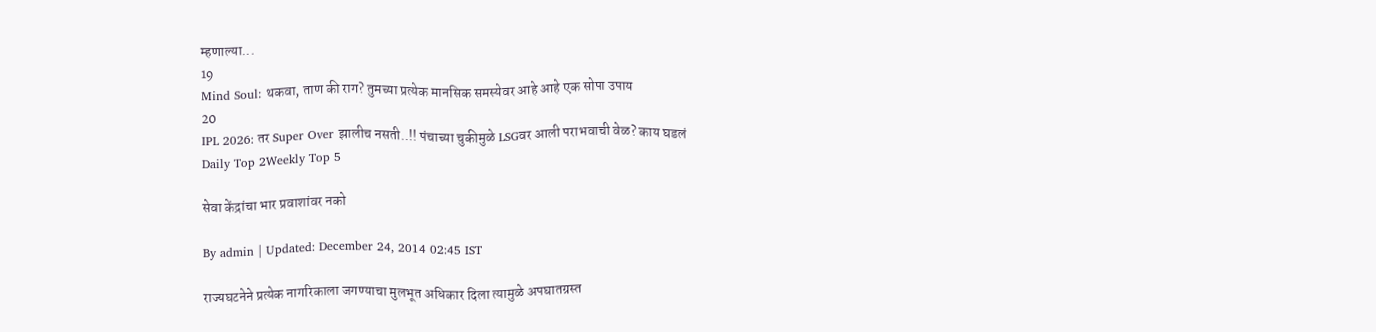म्हणाल्या...
19
Mind Soul: थकवा, ताण की राग? तुमच्या प्रत्येक मानसिक समस्येवर आहे आहे एक सोपा उपाय
20
IPL 2026: तर Super Over झालीच नसती..!! पंचाच्या चुकीमुळे LSGवर आली पराभवाची वेळ? काय घडलं
Daily Top 2Weekly Top 5

सेवा केंद्रांचा भार प्रवाशांवर नको

By admin | Updated: December 24, 2014 02:45 IST

राज्यघटनेने प्रत्येक नागरिकाला जगण्याचा मुलभूत अधिकार दिला त्यामुळे अपघातग्रस्त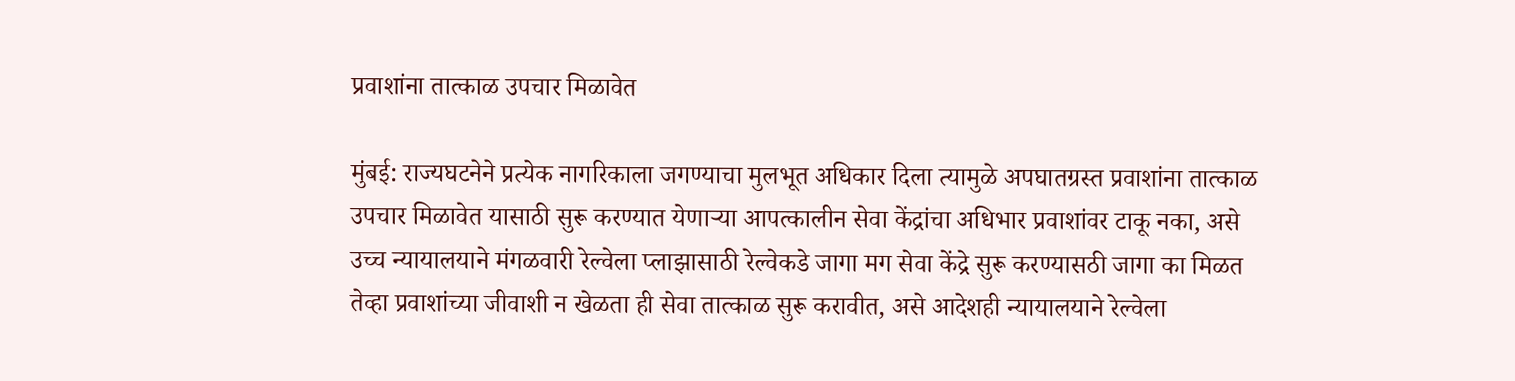प्रवाशांना तात्काळ उपचार मिळावेत

मुंबई: राज्यघटनेने प्रत्येक नागरिकाला जगण्याचा मुलभूत अधिकार दिला त्यामुळे अपघातग्रस्त प्रवाशांना तात्काळ उपचार मिळावेत यासाठी सुरू करण्यात येणाऱ्या आपत्कालीन सेवा केंद्रांचा अधिभार प्रवाशांवर टाकू नका, असे उच्च न्यायालयाने मंगळवारी रेल्वेला प्लाझासाठी रेल्वेकडे जागा मग सेवा केंद्रे सुरू करण्यासठी जागा का मिळत तेव्हा प्रवाशांच्या जीवाशी न खेळता ही सेवा तात्काळ सुरू करावीत, असे आदेशही न्यायालयाने रेल्वेला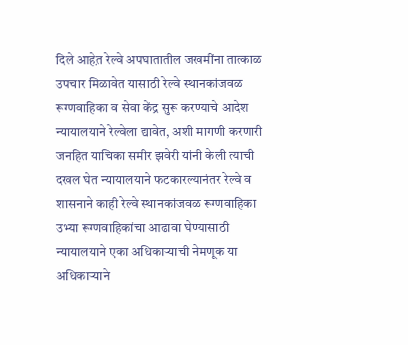दिले आहेत़ रेल्वे अपघातातील जखमींना तात्काळ उपचार मिळावेत यासाठी रेल्वे स्थानकांजवळ रूग्णवाहिका व सेवा केंद्र सुरू करण्याचे आदेश न्यायालयाने रेल्वेला द्यावेत, अशी मागणी करणारी जनहित याचिका समीर झवेरी यांनी केली त्याची दखल घेत न्यायालयाने फटकारल्यानंतर रेल्वे व शासनाने काही रेल्वे स्थानकांजवळ रूग्णवाहिका उभ्या रूग्णवाहिकांचा आढावा घेण्यासाठी न्यायालयाने एका अधिकाऱ्याची नेमणूक या अधिकाऱ्याने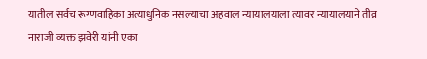यातील सर्वच रूग्णवाहिका अत्याधुनिक नसल्याचा अहवाल न्यायालयाला त्यावर न्यायालयाने तीव्र नाराजी व्यक्त झवेरी यांनी एका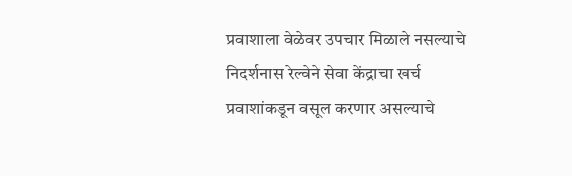प्रवाशाला वेळेवर उपचार मिळाले नसल्याचे निदर्शनास रेल्वेने सेवा केंद्राचा खर्च प्रवाशांकडून वसूल करणार असल्याचे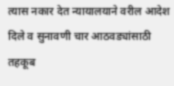त्यास नकार देत न्यायालयाने वरील आदेश दिले व सुनावणी चार आठवड्यांसाठी तहकूब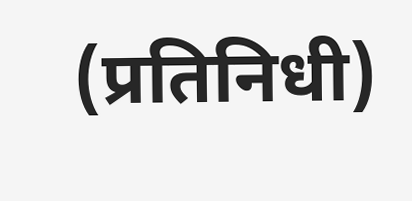(प्रतिनिधी)